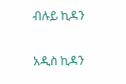ብሉይ ኪዳን

አዲስ ኪዳን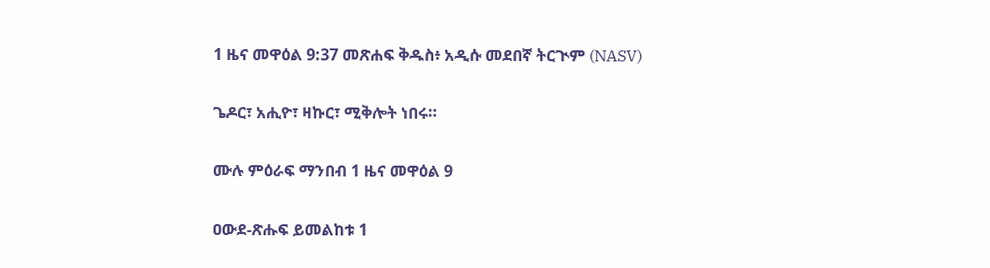1 ዜና መዋዕል 9:37 መጽሐፍ ቅዱስ፥ አዲሱ መደበኛ ትርጒም (NASV)

ጌዶር፣ አሒዮ፣ ዛኩር፣ ሚቅሎት ነበሩ።

ሙሉ ምዕራፍ ማንበብ 1 ዜና መዋዕል 9

ዐውደ-ጽሑፍ ይመልከቱ 1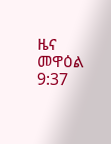ዜና መዋዕል 9:37